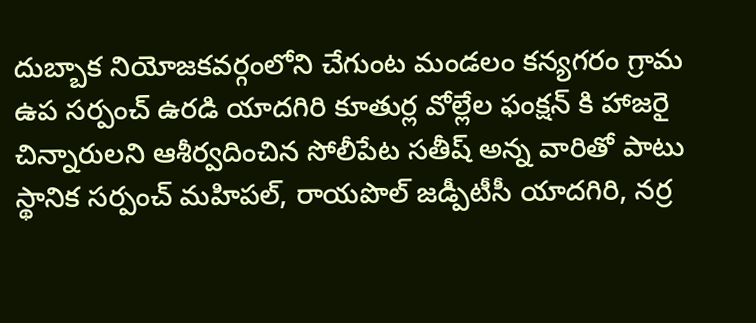దుబ్బాక నియోజకవర్గంలోని చేగుంట మండలం కన్యగరం గ్రామ ఉప సర్పంచ్ ఉరడి యాదగిరి కూతుర్ల వోల్లేల ఫంక్షన్ కి హాజరై చిన్నారులని ఆశీర్వదించిన సోలీపేట సతీష్ అన్న వారితో పాటు స్థానిక సర్పంచ్ మహిపల్, రాయపొల్ జడ్పీటీసీ యాదగిరి, నర్ర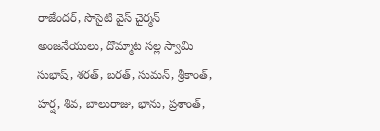రాజేందర్, సొసైటి వైస్ చైర్మన్ అంజనేయులు, దొమ్మాట సల్ల స్వామి సుభాష్, శరత్, బరత్, సుమన్, శ్రీకాంత్, హర్ష, శివ, బాలురాజు, భాను, ప్రశాంత్,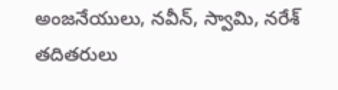అంజనేయులు, నవీన్, స్వామి, నరేశ్ తదితరులు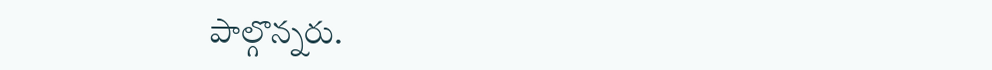పాల్గొన్నరు.